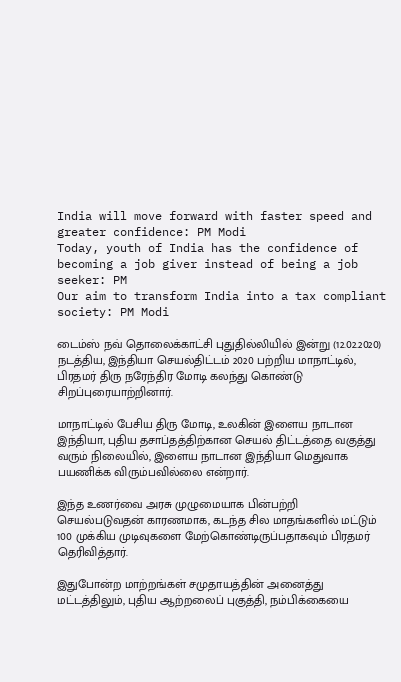India will move forward with faster speed and greater confidence: PM Modi
Today, youth of India has the confidence of becoming a job giver instead of being a job seeker: PM
Our aim to transform India into a tax compliant society: PM Modi

டைம்ஸ் நவ் தொலைக்காட்சி புதுதில்லியில் இன்று (12.02.2020) நடத்திய, இந்தியா செயல்திட்டம் 2020 பற்றிய மாநாட்டில், பிரதமர் திரு நரேந்திர மோடி கலந்து கொண்டு சிறப்புரையாற்றினார்.

மாநாட்டில் பேசிய திரு மோடி, உலகின் இளைய நாடான இந்தியா, புதிய தசாப்தத்திற்கான செயல் திட்டத்தை வகுத்து வரும் நிலையில், இளைய நாடான இந்தியா மெதுவாக பயணிக்க விரும்பவில்லை என்றார்.

இந்த உணர்வை அரசு முழுமையாக பின்பற்றி செயல்படுவதன் காரணமாக, கடந்த சில மாதங்களில் மட்டும் 100 முக்கிய முடிவுகளை மேற்கொண்டிருப்பதாகவும் பிரதமர் தெரிவித்தார்.

இதுபோன்ற மாற்றங்கள் சமுதாயத்தின் அனைத்து மட்டத்திலும், புதிய ஆற்றலைப் புகுத்தி, நம்பிக்கையை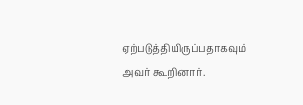ஏற்படுத்தியிருப்பதாகவும் அவர் கூறினார்.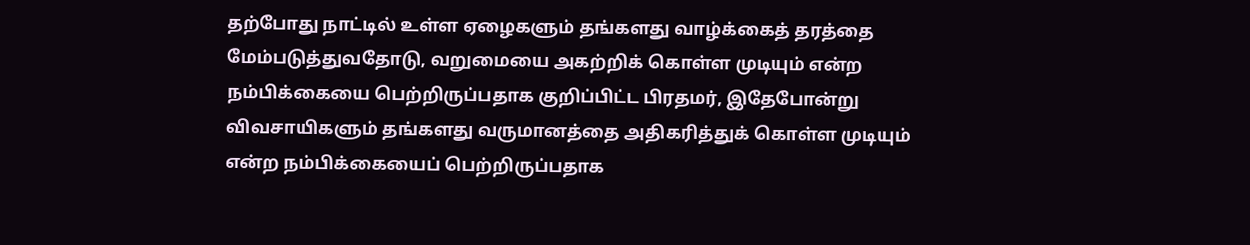தற்போது நாட்டில் உள்ள ஏழைகளும் தங்களது வாழ்க்கைத் தரத்தை மேம்படுத்துவதோடு, வறுமையை அகற்றிக் கொள்ள முடியும் என்ற நம்பிக்கையை பெற்றிருப்பதாக குறிப்பிட்ட பிரதமர், இதேபோன்று விவசாயிகளும் தங்களது வருமானத்தை அதிகரித்துக் கொள்ள முடியும் என்ற நம்பிக்கையைப் பெற்றிருப்பதாக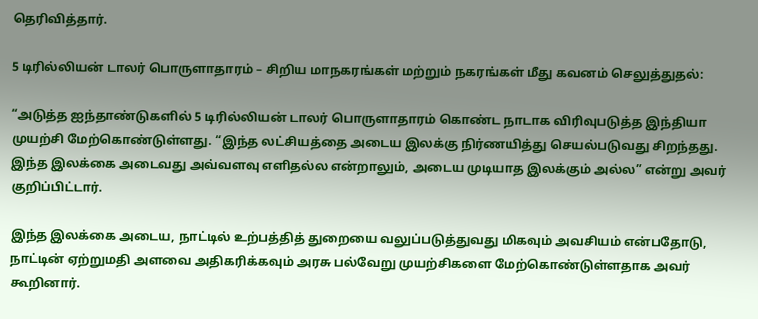தெரிவித்தார்.

5 டிரில்லியன் டாலர் பொருளாதாரம் – சிறிய மாநகரங்கள் மற்றும் நகரங்கள் மீது கவனம் செலுத்துதல்:

“அடுத்த ஐந்தாண்டுகளில் 5 டிரில்லியன் டாலர் பொருளாதாரம் கொண்ட நாடாக விரிவுபடுத்த இந்தியா முயற்சி மேற்கொண்டுள்ளது. “இந்த லட்சியத்தை அடைய இலக்கு நிர்ணயித்து செயல்படுவது சிறந்தது. இந்த இலக்கை அடைவது அவ்வளவு எளிதல்ல என்றாலும், அடைய முடியாத இலக்கும் அல்ல” என்று அவர் குறிப்பிட்டார்.

இந்த இலக்கை அடைய, நாட்டில் உற்பத்தித் துறையை வலுப்படுத்துவது மிகவும் அவசியம் என்பதோடு, நாட்டின் ஏற்றுமதி அளவை அதிகரிக்கவும் அரசு பல்வேறு முயற்சிகளை மேற்கொண்டுள்ளதாக அவர் கூறினார்.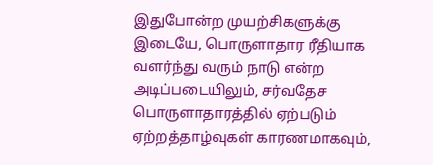இதுபோன்ற முயற்சிகளுக்கு இடையே, பொருளாதார ரீதியாக வளர்ந்து வரும் நாடு என்ற அடிப்படையிலும், சர்வதேச பொருளாதாரத்தில் ஏற்படும் ஏற்றத்தாழ்வுகள் காரணமாகவும்,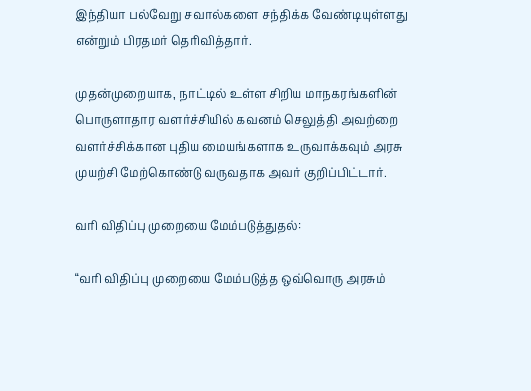இந்தியா பல்வேறு சவால்களை சந்திக்க வேண்டியுள்ளது என்றும் பிரதமர் தெரிவித்தார்.

முதன்முறையாக, நாட்டில் உள்ள சிறிய மாநகரங்களின் பொருளாதார வளர்ச்சியில் கவனம் செலுத்தி அவற்றை வளர்ச்சிக்கான புதிய மையங்களாக உருவாக்கவும் அரசு முயற்சி மேற்கொண்டு வருவதாக அவர் குறிப்பிட்டார்.

வரி விதிப்பு முறையை மேம்படுத்துதல்:

“வரி விதிப்பு முறையை மேம்படுத்த ஒவ்வொரு அரசும்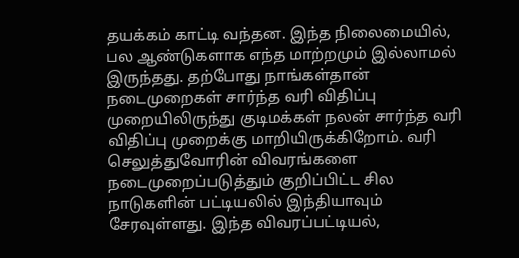தயக்கம் காட்டி வந்தன. இந்த நிலைமையில், பல ஆண்டுகளாக எந்த மாற்றமும் இல்லாமல் இருந்தது. தற்போது நாங்கள்தான் நடைமுறைகள் சார்ந்த வரி விதிப்பு முறையிலிருந்து குடிமக்கள் நலன் சார்ந்த வரி விதிப்பு முறைக்கு மாறியிருக்கிறோம். வரி செலுத்துவோரின் விவரங்களை நடைமுறைப்படுத்தும் குறிப்பிட்ட சில நாடுகளின் பட்டியலில் இந்தியாவும் சேரவுள்ளது. இந்த விவரப்பட்டியல்,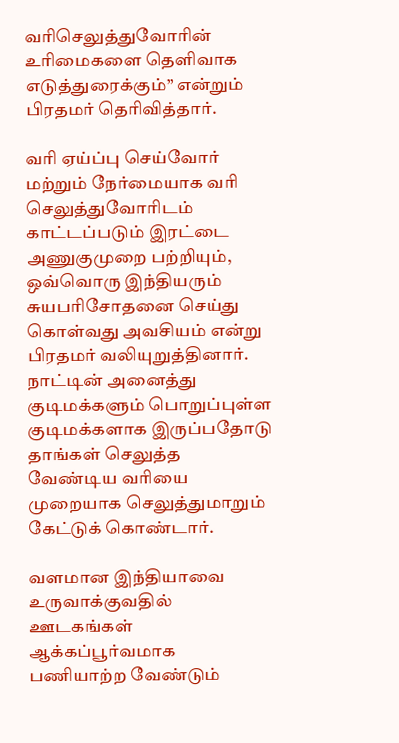வரிசெலுத்துவோரின் உரிமைகளை தெளிவாக எடுத்துரைக்கும்” என்றும் பிரதமர் தெரிவித்தார்.

வரி ஏய்ப்பு செய்வோர் மற்றும் நேர்மையாக வரி செலுத்துவோரிடம் காட்டப்படும் இரட்டை அணுகுமுறை பற்றியும், ஒவ்வொரு இந்தியரும் சுயபரிசோதனை செய்து கொள்வது அவசியம் என்று பிரதமர் வலியுறுத்தினார். நாட்டின் அனைத்து குடிமக்களும் பொறுப்புள்ள குடிமக்களாக இருப்பதோடு தாங்கள் செலுத்த வேண்டிய வரியை முறையாக செலுத்துமாறும் கேட்டுக் கொண்டார்.

வளமான இந்தியாவை உருவாக்குவதில் ஊடகங்கள் ஆக்கப்பூர்வமாக பணியாற்ற வேண்டும்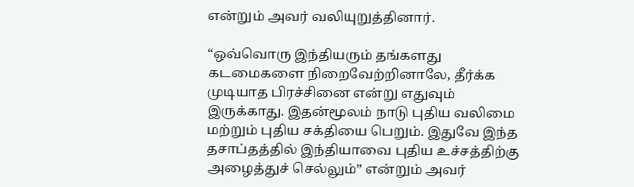என்றும் அவர் வலியுறுத்தினார்.

“ஒவ்வொரு இந்தியரும் தங்களது கடமைகளை நிறைவேற்றினாலே, தீர்க்க முடியாத பிரச்சினை என்று எதுவும் இருக்காது. இதன்மூலம் நாடு புதிய வலிமை மற்றும் புதிய சக்தியை பெறும். இதுவே இந்த தசாப்தத்தில் இந்தியாவை புதிய உச்சத்திற்கு அழைத்துச் செல்லும்” என்றும் அவர்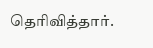தெரிவித்தார்.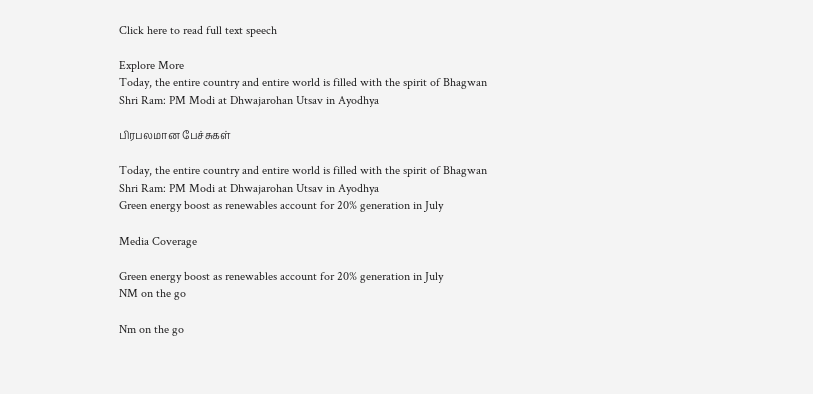Click here to read full text speech

Explore More
Today, the entire country and entire world is filled with the spirit of Bhagwan Shri Ram: PM Modi at Dhwajarohan Utsav in Ayodhya

பிரபலமான பேச்சுகள்

Today, the entire country and entire world is filled with the spirit of Bhagwan Shri Ram: PM Modi at Dhwajarohan Utsav in Ayodhya
Green energy boost as renewables account for 20% generation in July

Media Coverage

Green energy boost as renewables account for 20% generation in July
NM on the go

Nm on the go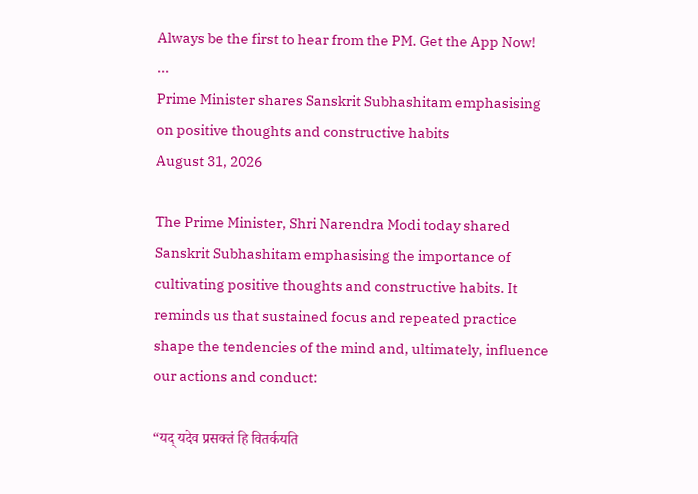Always be the first to hear from the PM. Get the App Now!
...
Prime Minister shares Sanskrit Subhashitam emphasising on positive thoughts and constructive habits
August 31, 2026

The Prime Minister, Shri Narendra Modi today shared Sanskrit Subhashitam emphasising the importance of cultivating positive thoughts and constructive habits. It reminds us that sustained focus and repeated practice shape the tendencies of the mind and, ultimately, influence our actions and conduct:

“यद् यदेव प्रसक्तं हि वितर्कयति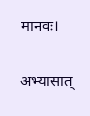मानवः।

अभ्यासात्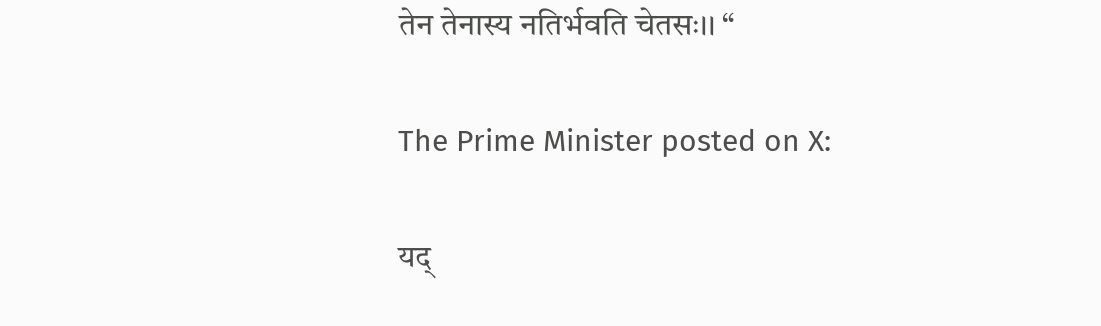तेन तेनास्य नतिर्भवति चेतसः।। “

The Prime Minister posted on X:

यद्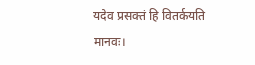यदेव प्रसक्तं हि वितर्कयति मानवः।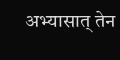अभ्यासात् तेन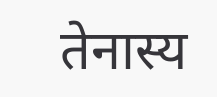तेनास्य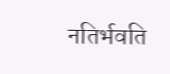नतिर्भवति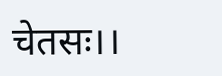चेतसः।।